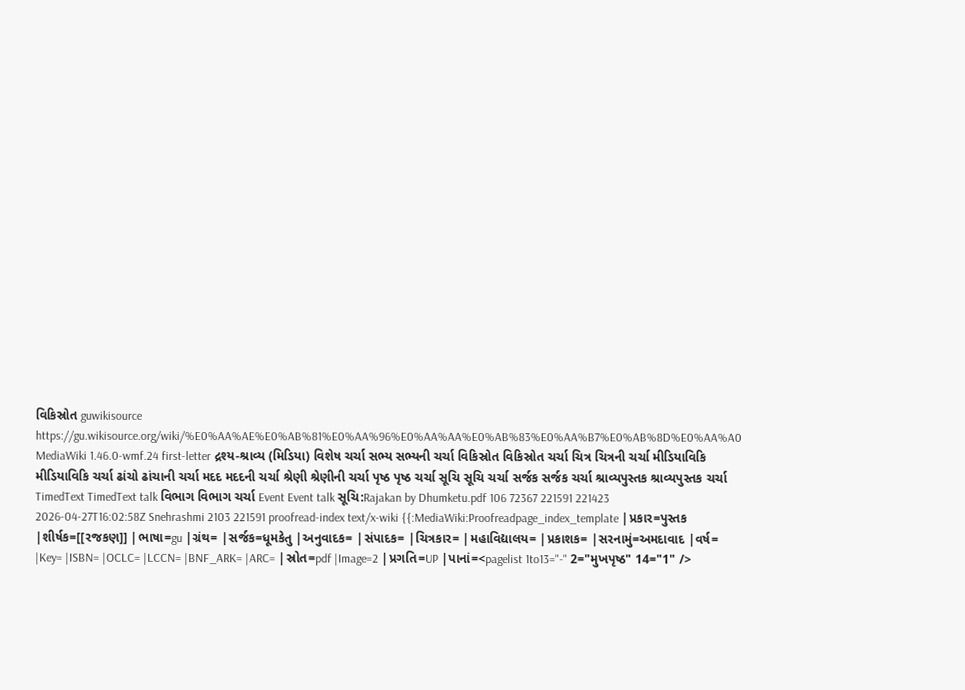વિકિસ્રોત guwikisource https://gu.wikisource.org/wiki/%E0%AA%AE%E0%AB%81%E0%AA%96%E0%AA%AA%E0%AB%83%E0%AA%B7%E0%AB%8D%E0%AA%A0 MediaWiki 1.46.0-wmf.24 first-letter દ્રશ્ય-શ્રાવ્ય (મિડિયા) વિશેષ ચર્ચા સભ્ય સભ્યની ચર્ચા વિકિસ્રોત વિકિસ્રોત ચર્ચા ચિત્ર ચિત્રની ચર્ચા મીડિયાવિકિ મીડિયાવિકિ ચર્ચા ઢાંચો ઢાંચાની ચર્ચા મદદ મદદની ચર્ચા શ્રેણી શ્રેણીની ચર્ચા પૃષ્ઠ પૃષ્ઠ ચર્ચા સૂચિ સૂચિ ચર્ચા સર્જક સર્જક ચર્ચા શ્રાવ્યપુસ્તક શ્રાવ્યપુસ્તક ચર્ચા TimedText TimedText talk વિભાગ વિભાગ ચર્ચા Event Event talk સૂચિ:Rajakan by Dhumketu.pdf 106 72367 221591 221423 2026-04-27T16:02:58Z Snehrashmi 2103 221591 proofread-index text/x-wiki {{:MediaWiki:Proofreadpage_index_template |પ્રકાર=પુસ્તક |શીર્ષક=[[રજકણ]] |ભાષા=gu |ગ્રંથ= |સર્જક=ધૂમકેતુ |અનુવાદક= |સંપાદક= |ચિત્રકાર= |મહાવિદ્યાલય= |પ્રકાશક= |સરનામું=અમદાવાદ |વર્ષ= |Key= |ISBN= |OCLC= |LCCN= |BNF_ARK= |ARC= |સ્રોત=pdf |Image=2 |પ્રગતિ=UP |પાનાં=<pagelist 1to13="-" 2="મુખપૃષ્ઠ" 14="1" />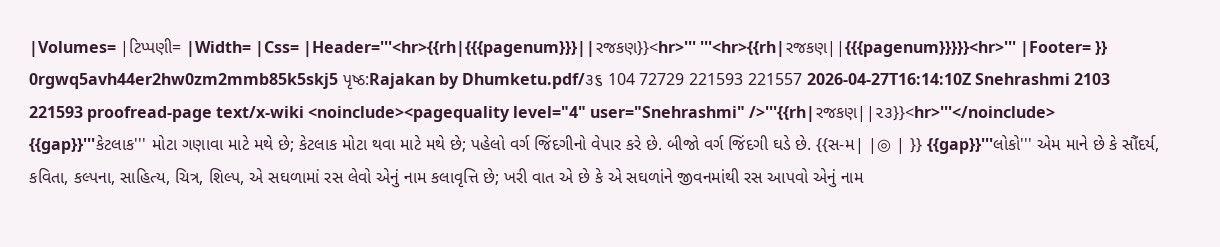|Volumes= |ટિપ્પણી= |Width= |Css= |Header='''<hr>{{rh|{{{pagenum}}}||રજકણ}}<hr>''' '''<hr>{{rh|રજકણ||{{{pagenum}}}}}<hr>''' |Footer= }} 0rgwq5avh44er2hw0zm2mmb85k5skj5 પૃષ્ઠ:Rajakan by Dhumketu.pdf/૩૬ 104 72729 221593 221557 2026-04-27T16:14:10Z Snehrashmi 2103 221593 proofread-page text/x-wiki <noinclude><pagequality level="4" user="Snehrashmi" />'''{{rh|રજકણ||૨૩}}<hr>'''</noinclude> {{gap}}'''કેટલાક''' મોટા ગણાવા માટે મથે છે; કેટલાક મોટા થવા માટે મથે છે; પહેલો વર્ગ જિંદગીનો વેપાર કરે છે. બીજો વર્ગ જિંદગી ઘડે છે. {{સ-મ| |◎ | }} {{gap}}'''લોકો''' એમ માને છે કે સૌંદર્ય, કવિતા, કલ્પના, સાહિત્ય, ચિત્ર, શિલ્પ, એ સઘળામાં રસ લેવો એનું નામ કલાવૃત્તિ છે; ખરી વાત એ છે કે એ સઘળાંને જીવનમાંથી રસ આપવો એનું નામ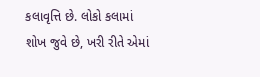કલાવૃત્તિ છે. લોકો કલામાં શોખ જુવે છે, ખરી રીતે એમાં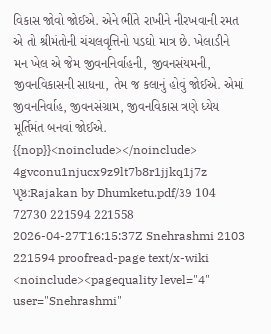વિકાસ જોવો જોઈએ. એને ભીંતે રાખીને નીરખવાની રમત એ તો શ્રીમંતોની ચંચલવૃત્તિનો પડઘો માત્ર છે. ખેલાડીને મન ખેલ એ જેમ જીવનનિર્વાહની, જીવનસંયમની, જીવનવિકાસની સાધના, તેમ જ કલાનું હોવું જોઈએ. એમાં જીવનનિર્વાહ, જીવનસંગ્રામ, જીવનવિકાસ ત્રણે ધ્યેય મૂર્તિમંત બનવાં જોઈએ. {{nop}}<noinclude></noinclude> 4gvconu1njucx9z9lt7b8r1jjkq1j7z પૃષ્ઠ:Rajakan by Dhumketu.pdf/૩૭ 104 72730 221594 221558 2026-04-27T16:15:37Z Snehrashmi 2103 221594 proofread-page text/x-wiki <noinclude><pagequality level="4" user="Snehrashmi"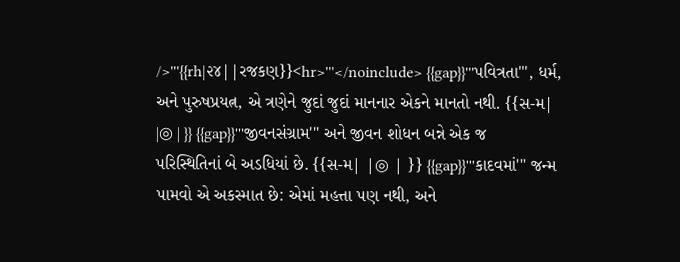/>'''{{rh|૨૪||રજકણ}}<hr>'''</noinclude> {{gap}}'''પવિત્રતા''', ધર્મ, અને પુરુષપ્રયત્ન, એ ત્રણેને જુદાં જુદાં માનનાર એકને માનતો નથી. {{સ-મ| |◎ | }} {{gap}}'''જીવનસંગ્રામ''' અને જીવન શોધન બન્ને એક જ પરિસ્થિતિનાં બે અડધિયાં છે. {{સ-મ| |◎ | }} {{gap}}'''કાદવમાં''' જન્મ પામવો એ અકસ્માત છે: એમાં મહત્તા પણ નથી, અને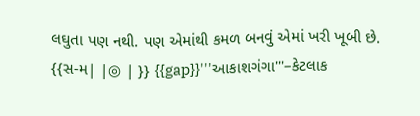લઘુતા પણ નથી. પણ એમાંથી કમળ બનવું એમાં ખરી ખૂબી છે. {{સ-મ| |◎ | }} {{gap}}'''આકાશગંગા'''–કેટલાક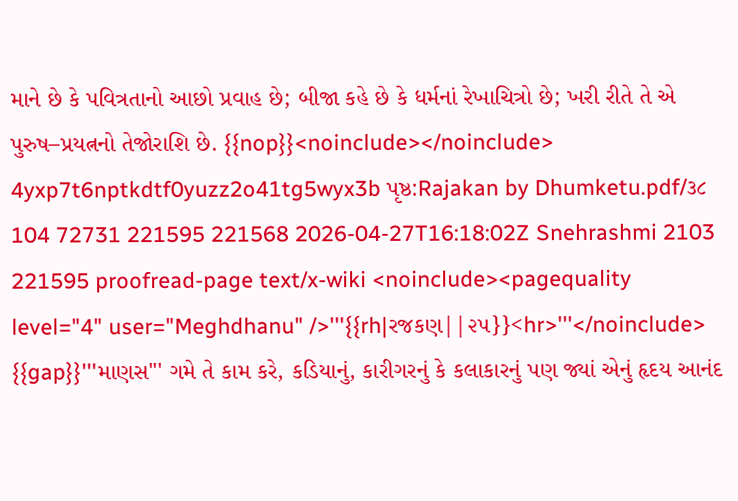માને છે કે પવિત્રતાનો આછો પ્રવાહ છે; બીજા કહે છે કે ધર્મનાં રેખાચિત્રો છે; ખરી રીતે તે એ પુરુષ–પ્રયત્નનો તેજોરાશિ છે. {{nop}}<noinclude></noinclude> 4yxp7t6nptkdtf0yuzz2o41tg5wyx3b પૃષ્ઠ:Rajakan by Dhumketu.pdf/૩૮ 104 72731 221595 221568 2026-04-27T16:18:02Z Snehrashmi 2103 221595 proofread-page text/x-wiki <noinclude><pagequality level="4" user="Meghdhanu" />'''{{rh|રજકણ||૨૫}}<hr>'''</noinclude> {{gap}}'''માણસ''' ગમે તે કામ કરે, કડિયાનું, કારીગરનું કે કલાકારનું પણ જ્યાં એનું હૃદય આનંદ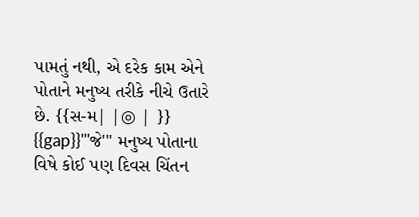પામતું નથી, એ દરેક કામ એને પોતાને મનુષ્ય તરીકે નીચે ઉતારે છે. {{સ-મ| |◎ | }} {{gap}}'''જે''' મનુષ્ય પોતાના વિષે કોઈ પણ દિવસ ચિંતન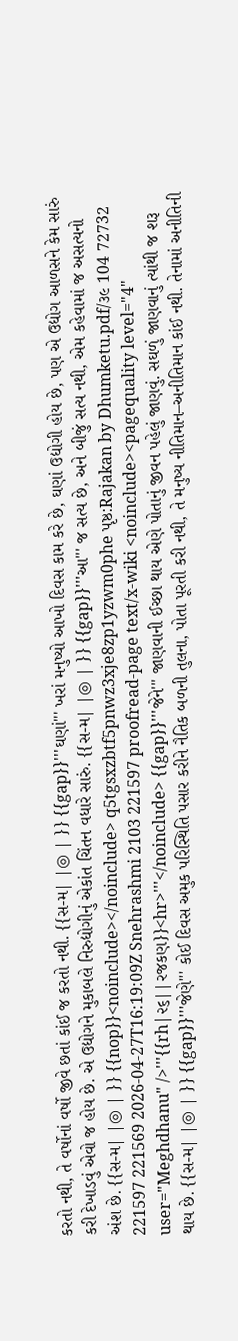કરતો નથી, તે વર્ષોનાં વર્ષો જીવે છતાં કાંઈ જ કરતો નથી. {{સ-મ| |◎ | }} {{gap}}'''ઘણાં''' ખરાં મનુષ્યો આખો દિવસ કામ કરે છે, ઘણાં ઉદ્યોગી હોય છે, પણ એ ઉદ્યોગ આળસને કેમ સારું કરી દેખાડવું એવો જ હોય છે. એ ઉદ્યોગને મુકાબલે નિરુદ્યોગીનું એકાંત ચિંતન વધારે સારું. {{સ-મ| |◎ | }} {{gap}}'''આ''' જ સત્ય છે, અને બીજું સત્ય નથી, એમ કહેવામાં જ અસત્યનો અંશ છે. {{સ-મ| |◎ | }} {{nop}}<noinclude></noinclude> q5tgsxzbtf5pnwz3xje8zp1yzwm0phe પૃષ્ઠ:Rajakan by Dhumketu.pdf/૩૯ 104 72732 221597 221569 2026-04-27T16:19:09Z Snehrashmi 2103 221597 proofread-page text/x-wiki <noinclude><pagequality level="4" user="Meghdhanu" />'''{{rh|૨૬||રજકણ}}<hr>'''</noinclude> {{gap}}'''જેને''' જાણવાની ઈચ્છા થાય એણે પોતાનું જીવન પહેલું જાણવું. સઘળું જાણવાનું ત્યાંથી જ શરૂ થાય છે. {{સ-મ| |◎ | }} {{gap}}'''જેણે''' કોઈ દિવસ અમુક પરિસ્થિતિ પસાર કરીને નૈતિક બળની તુલના, પોતા પૂરતી કરી નથી, તે મનુષ્ય નીતિમાન–અનીતિમાન કાંઈ નથી. તેનામાં અનીતિની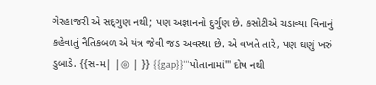ગેરહાજરી એ સદ્‍ગુણ નથી; પણ અજ્ઞાનનો દુર્ગુણ છે. કસોટીએ ચડાવ્યા વિનાનું કહેવાતું નૈતિકબળ એ યંત્ર જેવી જડ અવસ્થા છે. એ વખતે તારે, પણ ઘણું ખરું ડુબાડે. {{સ-મ| |◎ | }} {{gap}}'''પોતાનામાં''' દોષ નથી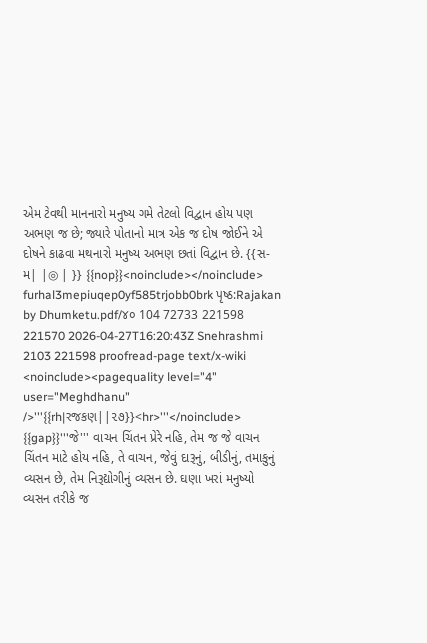એમ ટેવથી માનનારો મનુષ્ય ગમે તેટલો વિદ્વાન હોય પણ અભણ જ છે; જ્યારે પોતાનો માત્ર એક જ દોષ જોઈને એ દોષને કાઢવા મથનારો મનુષ્ય અભણ છતાં વિદ્વાન છે. {{સ-મ| |◎ | }} {{nop}}<noinclude></noinclude> furhal3mepiuqep0yf585trjobb0brk પૃષ્ઠ:Rajakan by Dhumketu.pdf/૪૦ 104 72733 221598 221570 2026-04-27T16:20:43Z Snehrashmi 2103 221598 proofread-page text/x-wiki <noinclude><pagequality level="4" user="Meghdhanu" />'''{{rh|રજકણ||૨૭}}<hr>'''</noinclude> {{gap}}'''જે''' વાચન ચિંતન પ્રેરે નહિ, તેમ જ જે વાચન ચિંતન માટે હોય નહિ, તે વાચન, જેવું દારૂનું, બીડીનું, તમાકુનું વ્યસન છે, તેમ નિરૂદ્યોગીનું વ્યસન છે. ઘણા ખરાં મનુષ્યો વ્યસન તરીકે જ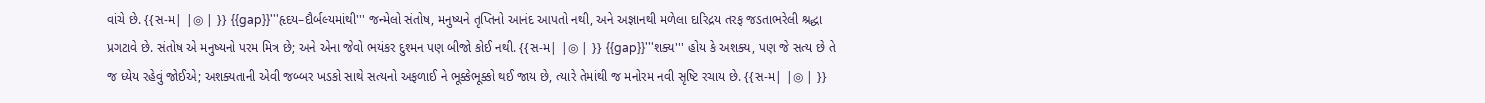વાંચે છે. {{સ-મ| |◎ | }} {{gap}}'''હૃદય–દૌર્બલ્યમાંથી''' જન્મેલો સંતોષ, મનુષ્યને તૃપ્તિનો આનંદ આપતો નથી, અને અજ્ઞાનથી મળેલા દારિદ્રય તરફ જડતાભરેલી શ્રદ્ધા પ્રગટાવે છે. સંતોષ એ મનુષ્યનો પરમ મિત્ર છે; અને એના જેવો ભયંકર દુશ્મન પણ બીજો કોઈ નથી. {{સ-મ| |◎ | }} {{gap}}'''શક્ય''' હોય કે અશક્ય, પણ જે સત્ય છે તે જ ધ્યેય રહેવું જોઈએ; અશક્યતાની એવી જબ્બર ખડકો સાથે સત્યનો અફળાઈ ને ભૂક્કેભૂક્કો થઈ જાય છે, ત્યારે તેમાંથી જ મનોરમ નવી સૃષ્ટિ રચાય છે. {{સ-મ| |◎ | }}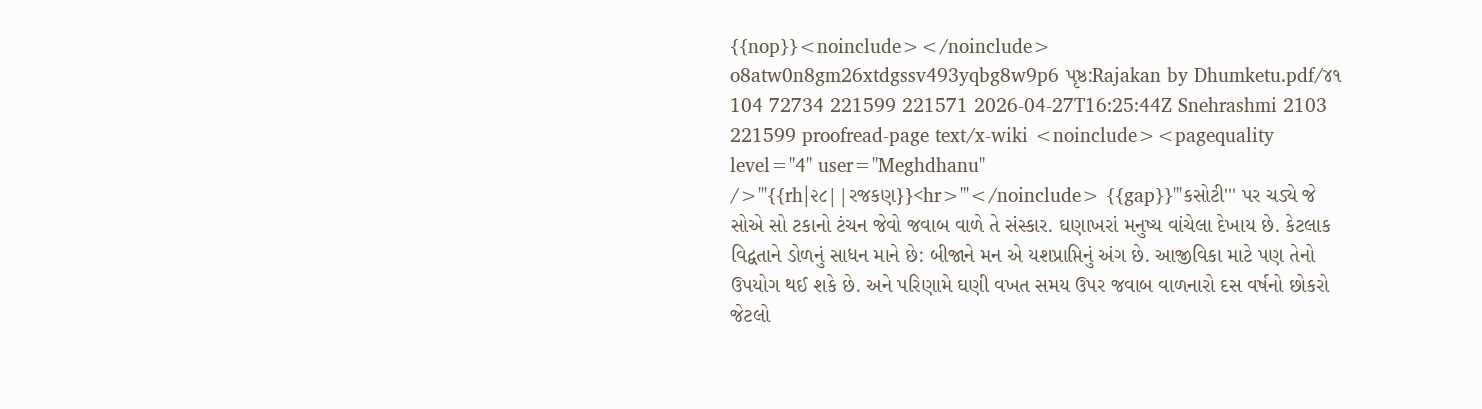{{nop}}<noinclude></noinclude> o8atw0n8gm26xtdgssv493yqbg8w9p6 પૃષ્ઠ:Rajakan by Dhumketu.pdf/૪૧ 104 72734 221599 221571 2026-04-27T16:25:44Z Snehrashmi 2103 221599 proofread-page text/x-wiki <noinclude><pagequality level="4" user="Meghdhanu" />'''{{rh|૨૮||રજકણ}}<hr>'''</noinclude> {{gap}}'''કસોટી''' પર ચડ્યે જે સોએ સો ટકાનો ટંચન જેવો જવાબ વાળે તે સંસ્કાર. ઘણાખરાં મનુષ્ય વાંચેલા દેખાય છે. કેટલાક વિદ્વતાને ડોળનું સાધન માને છે: બીજાને મન એ યશપ્રાપ્તિનું અંગ છે. આજીવિકા માટે પણ તેનો ઉપયોગ થઈ શકે છે. અને પરિણામે ઘણી વખત સમય ઉપર જવાબ વાળનારો દસ વર્ષનો છોકરો જેટલો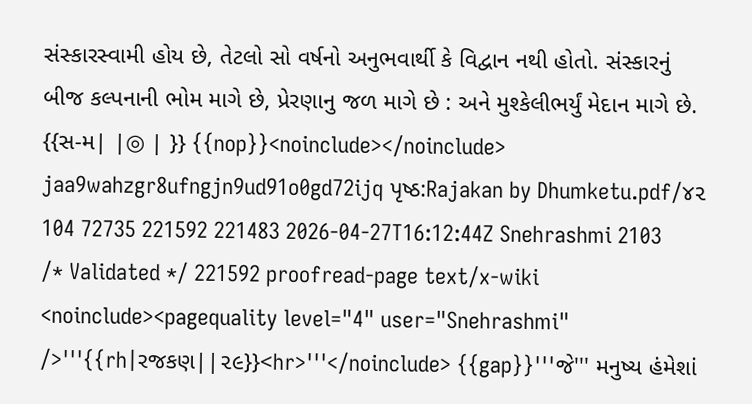સંસ્કારસ્વામી હોય છે, તેટલો સો વર્ષનો અનુભવાર્થી કે વિદ્વાન નથી હોતો. સંસ્કારનું બીજ કલ્પનાની ભોમ માગે છે, પ્રેરણાનુ જળ માગે છે : અને મુશ્કેલીભર્યું મેદાન માગે છે. {{સ-મ| |◎ | }} {{nop}}<noinclude></noinclude> jaa9wahzgr8ufngjn9ud91o0gd72ijq પૃષ્ઠ:Rajakan by Dhumketu.pdf/૪૨ 104 72735 221592 221483 2026-04-27T16:12:44Z Snehrashmi 2103 /* Validated */ 221592 proofread-page text/x-wiki <noinclude><pagequality level="4" user="Snehrashmi" />'''{{rh|રજકણ||૨૯}}<hr>'''</noinclude> {{gap}}'''જે''' મનુષ્ય હંમેશાં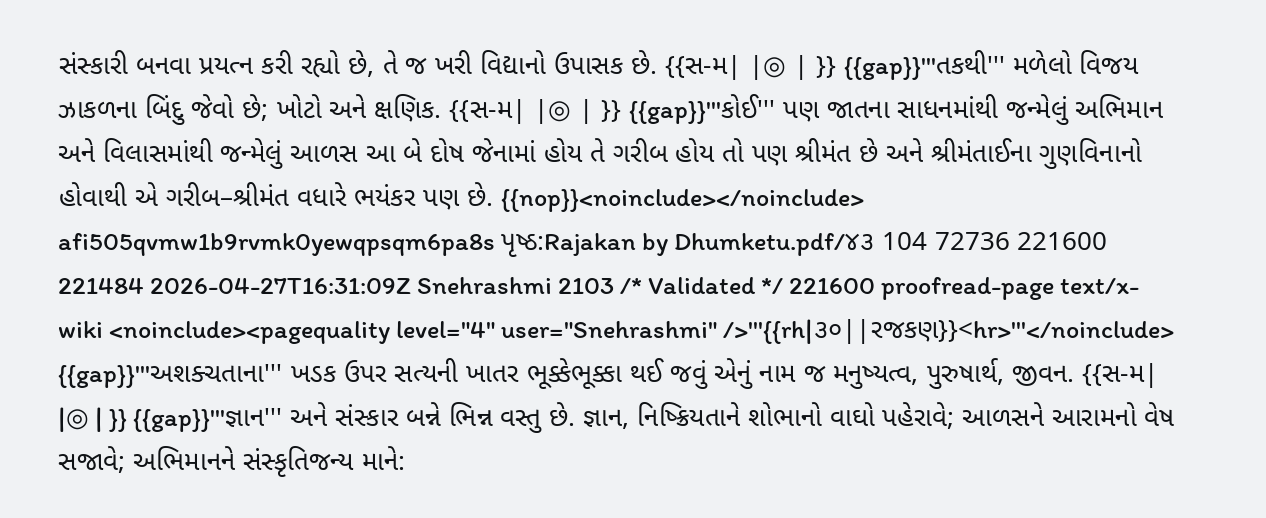સંસ્કારી બનવા પ્રયત્ન કરી રહ્યો છે, તે જ ખરી વિદ્યાનો ઉપાસક છે. {{સ-મ| |◎ | }} {{gap}}'''તકથી''' મળેલો વિજય ઝાકળના બિંદુ જેવો છે; ખોટો અને ક્ષણિક. {{સ-મ| |◎ | }} {{gap}}'''કોઈ''' પણ જાતના સાધનમાંથી જન્મેલું અભિમાન અને વિલાસમાંથી જન્મેલું આળસ આ બે દોષ જેનામાં હોય તે ગરીબ હોય તો પણ શ્રીમંત છે અને શ્રીમંતાઈના ગુણવિનાનો હોવાથી એ ગરીબ–શ્રીમંત વધારે ભયંકર પણ છે. {{nop}}<noinclude></noinclude> afi505qvmw1b9rvmk0yewqpsqm6pa8s પૃષ્ઠ:Rajakan by Dhumketu.pdf/૪૩ 104 72736 221600 221484 2026-04-27T16:31:09Z Snehrashmi 2103 /* Validated */ 221600 proofread-page text/x-wiki <noinclude><pagequality level="4" user="Snehrashmi" />'''{{rh|૩૦||રજકણ}}<hr>'''</noinclude> {{gap}}'''અશક્ચતાના''' ખડક ઉપર સત્યની ખાતર ભૂક્કેભૂક્કા થઈ જવું એનું નામ જ મનુષ્યત્વ, પુરુષાર્થ, જીવન. {{સ-મ| |◎ | }} {{gap}}'''જ્ઞાન''' અને સંસ્કાર બન્ને ભિન્ન વસ્તુ છે. જ્ઞાન, નિષ્ક્રિયતાને શોભાનો વાઘો પહેરાવે; આળસને આરામનો વેષ સજાવે; અભિમાનને સંસ્કૃતિજન્ય માને: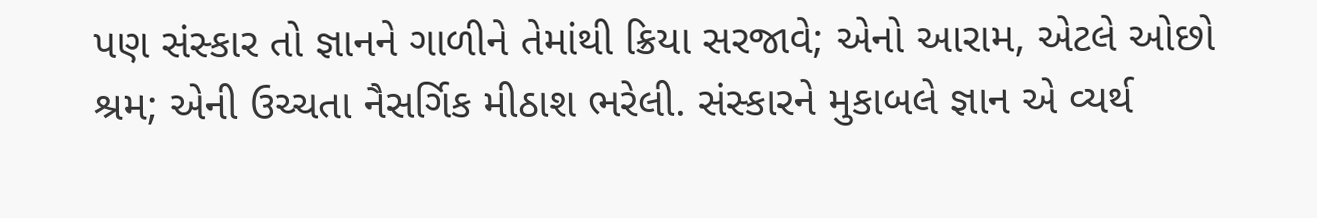પણ સંસ્કાર તો જ્ઞાનને ગાળીને તેમાંથી ક્રિયા સરજાવે; એનો આરામ, એટલે ઓછો શ્રમ; એની ઉચ્ચતા નૈસર્ગિક મીઠાશ ભરેલી. સંસ્કારને મુકાબલે જ્ઞાન એ વ્યર્થ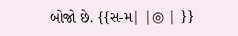બોજો છે. {{સ-મ| |◎ | }}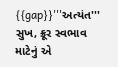{{gap}}'''અત્યંત''' સુખ, ક્રૂર સ્વભાવ માટેનું એ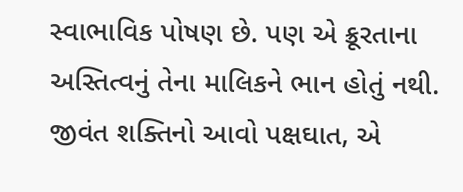સ્વાભાવિક પોષણ છે. પણ એ ક્રૂરતાના અસ્તિત્વનું તેના માલિકને ભાન હોતું નથી. જીવંત શક્તિનો આવો પક્ષઘાત, એ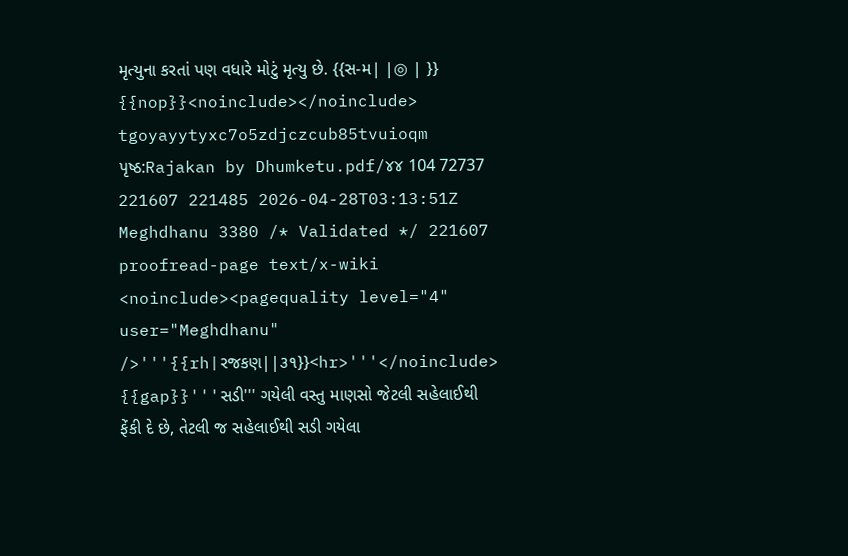મૃત્યુના કરતાં પણ વધારે મોટું મૃત્યુ છે. {{સ-મ| |◎ | }} {{nop}}<noinclude></noinclude> tgoyayytyxc7o5zdjczcub85tvuioqm પૃષ્ઠ:Rajakan by Dhumketu.pdf/૪૪ 104 72737 221607 221485 2026-04-28T03:13:51Z Meghdhanu 3380 /* Validated */ 221607 proofread-page text/x-wiki <noinclude><pagequality level="4" user="Meghdhanu" />'''{{rh|રજકણ||૩૧}}<hr>'''</noinclude> {{gap}}'''સડી''' ગયેલી વસ્તુ માણસો જેટલી સહેલાઈથી ફેંકી દે છે, તેટલી જ સહેલાઈથી સડી ગયેલા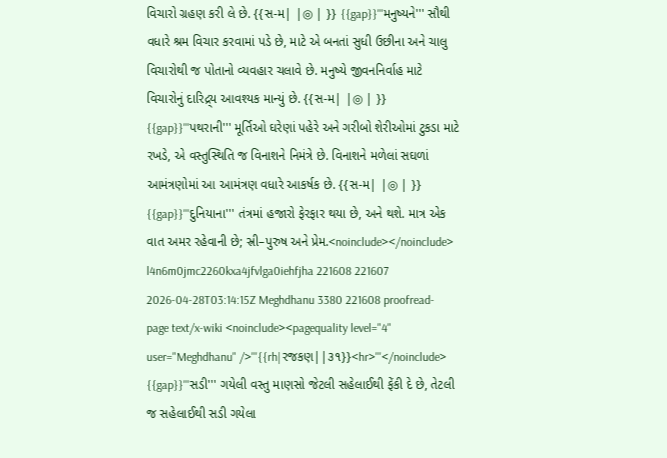વિચારો ગ્રહણ કરી લે છે. {{સ-મ| |◎ | }} {{gap}}'''મનુષ્યને''' સૌથી વધારે શ્રમ વિચાર કરવામાં પડે છે, માટે એ બનતાં સુધી ઉછીના અને ચાલુ વિચારોથી જ પોતાનો વ્યવહાર ચલાવે છે. મનુષ્યે જીવનનિર્વાહ માટે વિચારોનું દારિદ્ર્ય આવશ્યક માન્યું છે. {{સ-મ| |◎ | }} {{gap}}'''પથરાની''' મૂર્તિઓ ઘરેણાં પહેરે અને ગરીબો શેરીઓમાં ટુકડા માટે રખડે, એ વસ્તુસ્થિતિ જ વિનાશને નિમંત્રે છે. વિનાશને મળેલાં સઘળાં આમંત્રણોમાં આ આમંત્રણ વધારે આકર્ષક છે. {{સ-મ| |◎ | }} {{gap}}'''દુનિયાના''' તંત્રમાં હજારો ફેરફાર થયા છે, અને થશે. માત્ર એક વાત અમર રહેવાની છે; સ્રી–પુરુષ અને પ્રેમ.<noinclude></noinclude> l4n6m0jmc2260kxa4jfvlga0iehfjha 221608 221607 2026-04-28T03:14:15Z Meghdhanu 3380 221608 proofread-page text/x-wiki <noinclude><pagequality level="4" user="Meghdhanu" />'''{{rh|રજકણ||૩૧}}<hr>'''</noinclude> {{gap}}'''સડી''' ગયેલી વસ્તુ માણસો જેટલી સહેલાઈથી ફેંકી દે છે, તેટલી જ સહેલાઈથી સડી ગયેલા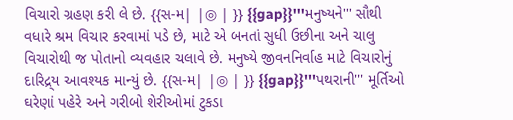વિચારો ગ્રહણ કરી લે છે. {{સ-મ| |◎ | }} {{gap}}'''મનુષ્યને''' સૌથી વધારે શ્રમ વિચાર કરવામાં પડે છે, માટે એ બનતાં સુધી ઉછીના અને ચાલુ વિચારોથી જ પોતાનો વ્યવહાર ચલાવે છે. મનુષ્યે જીવનનિર્વાહ માટે વિચારોનું દારિદ્ર્ય આવશ્યક માન્યું છે. {{સ-મ| |◎ | }} {{gap}}'''પથરાની''' મૂર્તિઓ ઘરેણાં પહેરે અને ગરીબો શેરીઓમાં ટુકડા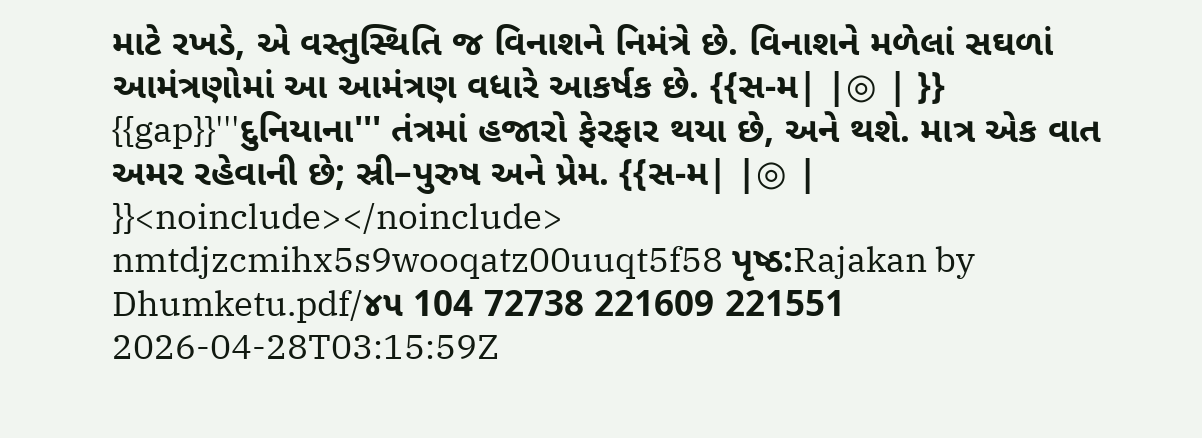માટે રખડે, એ વસ્તુસ્થિતિ જ વિનાશને નિમંત્રે છે. વિનાશને મળેલાં સઘળાં આમંત્રણોમાં આ આમંત્રણ વધારે આકર્ષક છે. {{સ-મ| |◎ | }} {{gap}}'''દુનિયાના''' તંત્રમાં હજારો ફેરફાર થયા છે, અને થશે. માત્ર એક વાત અમર રહેવાની છે; સ્રી–પુરુષ અને પ્રેમ. {{સ-મ| |◎ | }}<noinclude></noinclude> nmtdjzcmihx5s9wooqatz00uuqt5f58 પૃષ્ઠ:Rajakan by Dhumketu.pdf/૪૫ 104 72738 221609 221551 2026-04-28T03:15:59Z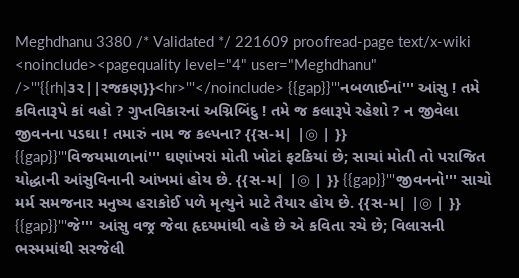Meghdhanu 3380 /* Validated */ 221609 proofread-page text/x-wiki <noinclude><pagequality level="4" user="Meghdhanu" />'''{{rh|૩૨||રજકણ}}<hr>'''</noinclude> {{gap}}'''નબળાઈનાં''' આંસુ ! તમે કવિતારૂપે કાં વહો ? ગુપ્તવિકારનાં અગ્નિબિંદુ ! તમે જ કલારૂપે રહેશો ? ન જીવેલા જીવનના પડઘા ! તમારું નામ જ કલ્પના? {{સ-મ| |◎ | }} {{gap}}'''વિજયમાળાનાં''' ઘણાંખરાં મોતી ખોટાં ફટકિયાં છે; સાચાં મોતી તો પરાજિત યોદ્ધાની આંસુવિનાની આંખમાં હોય છે. {{સ-મ| |◎ | }} {{gap}}'''જીવનનો''' સાચો મર્મ સમજનાર મનુષ્ય હરાકોઈ પળે મૃત્યુને માટે તૈયાર હોય છે. {{સ-મ| |◎ | }} {{gap}}'''જે''' આંસુ વજ્ર જેવા હૃદયમાંથી વહે છે એ કવિતા રચે છે; વિલાસની ભસ્મમાંથી સરજેલી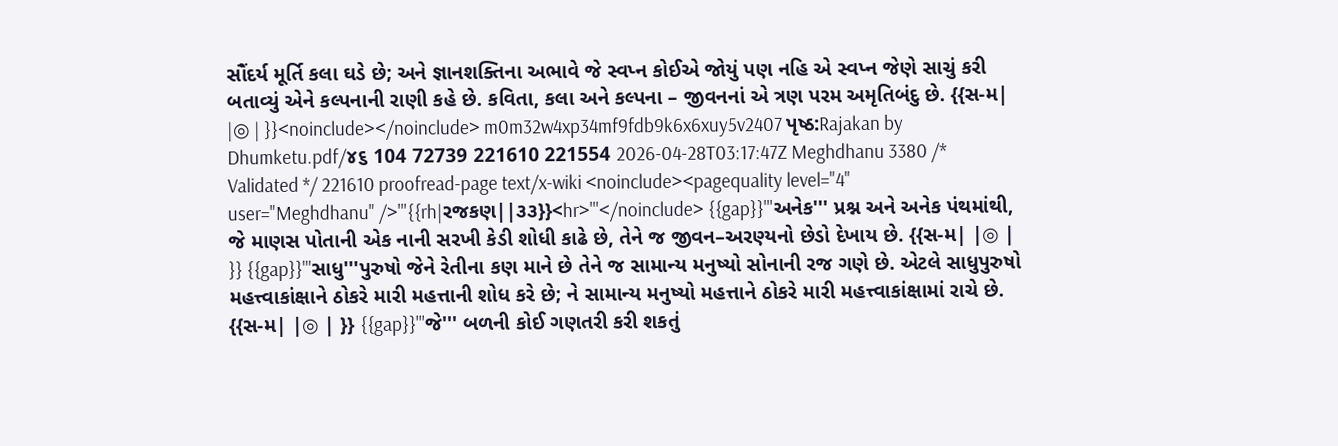સૌંદર્ય મૂર્તિ કલા ઘડે છે; અને જ્ઞાનશક્તિના અભાવે જે સ્વપ્ન કોઈએ જોયું પણ નહિ એ સ્વપ્ન જેણે સાચું કરી બતાવ્યું એને કલ્પનાની રાણી કહે છે. કવિતા, કલા અને કલ્પના – જીવનનાં એ ત્રણ પરમ અમૃતિબંદુ છે. {{સ-મ| |◎ | }}<noinclude></noinclude> m0m32w4xp34mf9fdb9k6x6xuy5v2407 પૃષ્ઠ:Rajakan by Dhumketu.pdf/૪૬ 104 72739 221610 221554 2026-04-28T03:17:47Z Meghdhanu 3380 /* Validated */ 221610 proofread-page text/x-wiki <noinclude><pagequality level="4" user="Meghdhanu" />'''{{rh|રજકણ||૩૩}}<hr>'''</noinclude> {{gap}}'''અનેક''' પ્રશ્ન અને અનેક પંથમાંથી, જે માણસ પોતાની એક નાની સરખી કેડી શોધી કાઢે છે, તેને જ જીવન–અરણ્યનો છેડો દેખાય છે. {{સ-મ| |◎ | }} {{gap}}'''સાધુ'''પુરુષો જેને રેતીના કણ માને છે તેને જ સામાન્ય મનુષ્યો સોનાની રજ ગણે છે. એટલે સાધુપુરુષો મહત્ત્વાકાંક્ષાને ઠોકરે મારી મહત્તાની શોધ કરે છે; ને સામાન્ય મનુષ્યો મહત્તાને ઠોકરે મારી મહત્ત્વાકાંક્ષામાં રાચે છે. {{સ-મ| |◎ | }} {{gap}}'''જે''' બળની કોઈ ગણતરી કરી શકતું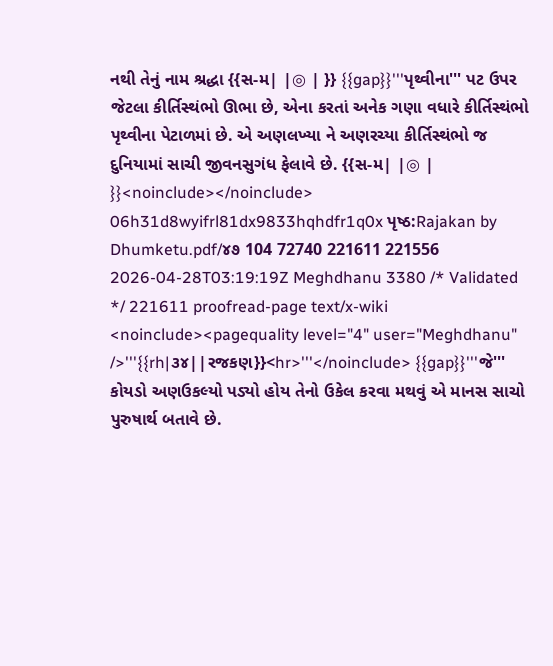નથી તેનું નામ શ્રદ્ધા {{સ-મ| |◎ | }} {{gap}}'''પૃથ્વીના''' પટ ઉપર જેટલા કીર્તિસ્થંભો ઊભા છે, એના કરતાં અનેક ગણા વધારે કીર્તિસ્થંભો પૃથ્વીના પેટાળમાં છે. એ અણલખ્યા ને અણરચ્યા કીર્તિસ્થંભો જ દુનિયામાં સાચી જીવનસુગંધ ફેલાવે છે. {{સ-મ| |◎ | }}<noinclude></noinclude> 06h31d8wyifrl81dx9833hqhdfr1q0x પૃષ્ઠ:Rajakan by Dhumketu.pdf/૪૭ 104 72740 221611 221556 2026-04-28T03:19:19Z Meghdhanu 3380 /* Validated */ 221611 proofread-page text/x-wiki <noinclude><pagequality level="4" user="Meghdhanu" />'''{{rh|૩૪||રજકણ}}<hr>'''</noinclude> {{gap}}'''જે''' કોયડો અણઉકલ્યો પડ્યો હોય તેનો ઉકેલ કરવા મથવું એ માનસ સાચો પુરુષાર્થ બતાવે છે.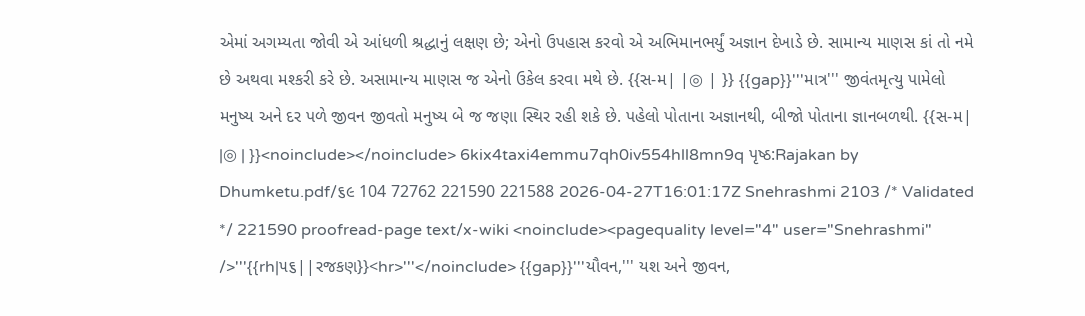એમાં અગમ્યતા જોવી એ આંધળી શ્રદ્ધાનું લક્ષણ છે; એનો ઉપહાસ કરવો એ અભિમાનભર્યું અજ્ઞાન દેખાડે છે. સામાન્ય માણસ કાં તો નમે છે અથવા મશ્કરી કરે છે. અસામાન્ય માણસ જ એનો ઉકેલ કરવા મથે છે. {{સ-મ| |◎ | }} {{gap}}'''માત્ર''' જીવંતમૃત્યુ પામેલો મનુષ્ય અને દર પળે જીવન જીવતો મનુષ્ય બે જ જણા સ્થિર રહી શકે છે. પહેલો પોતાના અજ્ઞાનથી, બીજો પોતાના જ્ઞાનબળથી. {{સ-મ| |◎ | }}<noinclude></noinclude> 6kix4taxi4emmu7qh0iv554hll8mn9q પૃષ્ઠ:Rajakan by Dhumketu.pdf/૬૯ 104 72762 221590 221588 2026-04-27T16:01:17Z Snehrashmi 2103 /* Validated */ 221590 proofread-page text/x-wiki <noinclude><pagequality level="4" user="Snehrashmi" />'''{{rh|૫૬||રજકણ}}<hr>'''</noinclude> {{gap}}'''યૌવન,''' યશ અને જીવન,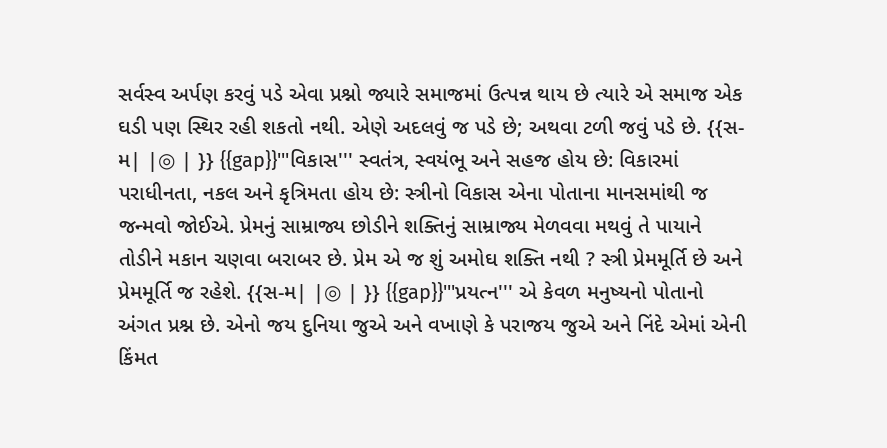સર્વસ્વ અર્પણ કરવું પડે એવા પ્રશ્નો જ્યારે સમાજમાં ઉત્પન્ન થાય છે ત્યારે એ સમાજ એક ઘડી પણ સ્થિર રહી શકતો નથી. એણે અદલવું જ પડે છે; અથવા ટળી જવું પડે છે. {{સ-મ| |◎ | }} {{gap}}'''વિકાસ''' સ્વતંત્ર, સ્વયંભૂ અને સહજ હોય છે: વિકારમાં પરાધીનતા, નકલ અને કૃત્રિમતા હોય છે: સ્ત્રીનો વિકાસ એના પોતાના માનસમાંથી જ જન્મવો જોઈએ. પ્રેમનું સામ્રાજ્ય છોડીને શક્તિનું સામ્રાજ્ય મેળવવા મથવું તે પાયાને તોડીને મકાન ચણવા બરાબર છે. પ્રેમ એ જ શું અમોઘ શક્તિ નથી ? સ્ત્રી પ્રેમમૂર્તિ છે અને પ્રેમમૂર્તિ જ રહેશે. {{સ-મ| |◎ | }} {{gap}}'''પ્રયત્ન''' એ કેવળ મનુષ્યનો પોતાનો અંગત પ્રશ્ન છે. એનો જય દુનિયા જુએ અને વખાણે કે પરાજય જુએ અને નિંદે એમાં એની કિંમત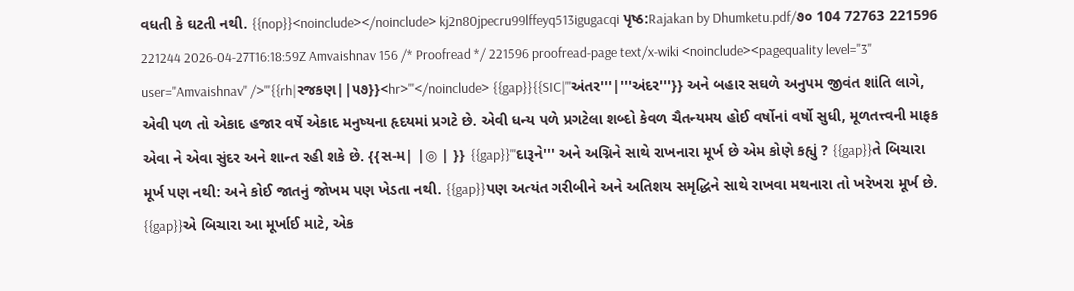વધતી કે ઘટતી નથી. {{nop}}<noinclude></noinclude> kj2n80jpecru99lffeyq513igugacqi પૃષ્ઠ:Rajakan by Dhumketu.pdf/૭૦ 104 72763 221596 221244 2026-04-27T16:18:59Z Amvaishnav 156 /* Proofread */ 221596 proofread-page text/x-wiki <noinclude><pagequality level="3" user="Amvaishnav" />'''{{rh|રજકણ||૫૭}}<hr>'''</noinclude> {{gap}}{{SIC|'''અંતર'''|'''અંદર'''}} અને બહાર સઘળે અનુપમ જીવંત શાંતિ લાગે, એવી પળ તો એકાદ હજાર વર્ષે એકાદ મનુષ્યના હૃદયમાં પ્રગટે છે. એવી ધન્ય પળે પ્રગટેલા શબ્દો કેવળ ચૈતન્યમય હોઈ વર્ષોનાં વર્ષો સુધી, મૂળતત્ત્વની માફક એવા ને એવા સુંદર અને શાન્ત રહી શકે છે. {{સ-મ| |◎ | }} {{gap}}'''દારૂને''' અને અગ્નિને સાથે રાખનારા મૂર્ખ છે એમ કોણે કહ્યું ? {{gap}}તે બિચારા મૂર્ખ પણ નથી: અને કોઈ જાતનું જોખમ પણ ખેડતા નથી. {{gap}}પણ અત્યંત ગરીબીને અને અતિશય સમૃદ્ધિને સાથે રાખવા મથનારા તો ખરેખરા મૂર્ખ છે. {{gap}}એ બિચારા આ મૂર્ખાઈ માટે, એક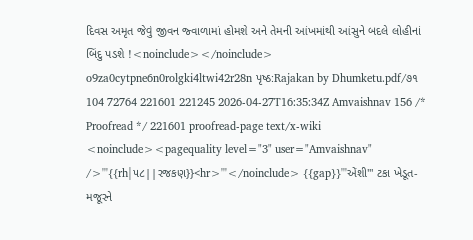દિવસ અમૃત જેવું જીવન જ્વાળામાં હોમશે અને તેમની આંખમાંથી આંસુને બદલે લોહીનાં બિંદુ પડશે !<noinclude></noinclude> o9za0cytpne6n0rolgki4ltwi42r28n પૃષ્ઠ:Rajakan by Dhumketu.pdf/૭૧ 104 72764 221601 221245 2026-04-27T16:35:34Z Amvaishnav 156 /* Proofread */ 221601 proofread-page text/x-wiki <noinclude><pagequality level="3" user="Amvaishnav" />'''{{rh|૫૮||રજકણ}}<hr>'''</noinclude> {{gap}}'''એંશી''' ટકા ખેડૂત-મજૂરને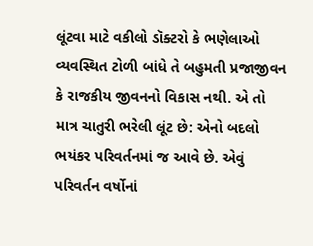લૂંટવા માટે વકીલો ડૉક્ટરો કે ભણેલાઓ વ્યવસ્થિત ટોળી બાંધે તે બહુમતી પ્રજાજીવન કે રાજકીય જીવનનો વિકાસ નથી. એ તો માત્ર ચાતુરી ભરેલી લૂંટ છે: એનો બદલો ભયંકર પરિવર્તનમાં જ આવે છે. એવું પરિવર્તન વર્ષોનાં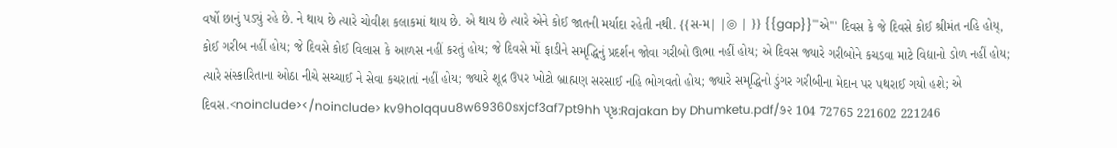વર્ષો છાનું પડ્યું રહે છે. ને થાય છે ત્યારે ચોવીશ કલાકમાં થાય છે. એ થાય છે ત્યારે એને કોઈ જાતની મર્યાદા રહેતી નથી. {{સ-મ| |◎ | }} {{gap}}'''એ''' દિવસ કે જે દિવસે કોઈ શ્રીમંત નહિ હોય્, કોઈ ગરીબ નહીં હોય; જે દિવસે કોઈ વિલાસ કે આળસ નહીં કરતું હોય; જે દિવસે મોં ફાડીને સમૃદ્ધિનું પ્રદર્શન જોવા ગરીબો ઊભા નહીં હોય; એ દિવસ જ્યારે ગરીબોને કચડવા માટે વિદ્યાનો ડોળ નહીં હોય; ત્યારે સંસ્કારિતાના ઓઠા નીચે સચ્ચાઈ ને સેવા કચરાતાં નહીં હોય; જ્યારે શૂદ્ર ઉપર ખોટો બ્રાહ્મણ સરસાઈ નહિ ભોગવતો હોય; જ્યારે સમૃદ્ધિનો ડુંગર ગરીબીના મેદાન પર પથરાઈ ગયો હશે; એ દિવસ.<noinclude></noinclude> kv9holqquu8w69360sxjcf3af7pt9hh પૃષ્ઠ:Rajakan by Dhumketu.pdf/૭૨ 104 72765 221602 221246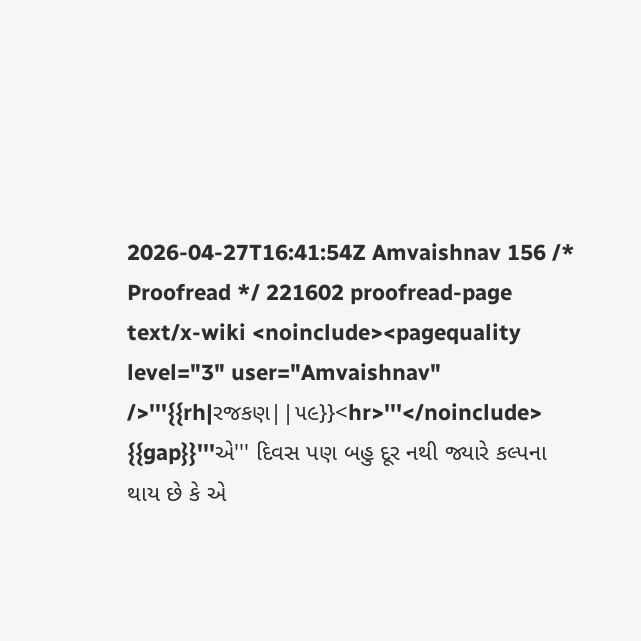2026-04-27T16:41:54Z Amvaishnav 156 /* Proofread */ 221602 proofread-page text/x-wiki <noinclude><pagequality level="3" user="Amvaishnav" />'''{{rh|રજકણ||૫૯}}<hr>'''</noinclude> {{gap}}'''એ''' દિવસ પણ બહુ દૂર નથી જ્યારે કલ્પના થાય છે કે એ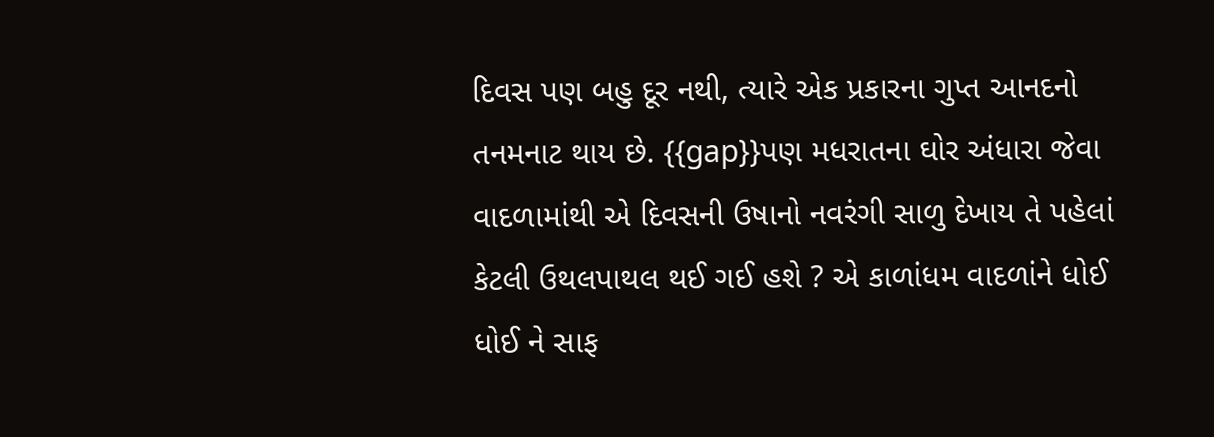દિવસ પણ બહુ દૂર નથી, ત્યારે એક પ્રકારના ગુપ્ત આનદનો તનમનાટ થાય છે. {{gap}}પણ મધરાતના ઘોર અંધારા જેવા વાદળામાંથી એ દિવસની ઉષાનો નવરંગી સાળુ દેખાય તે પહેલાં કેટલી ઉથલપાથલ થઈ ગઈ હશે ? એ કાળાંધમ વાદળાંને ધોઈ ધોઈ ને સાફ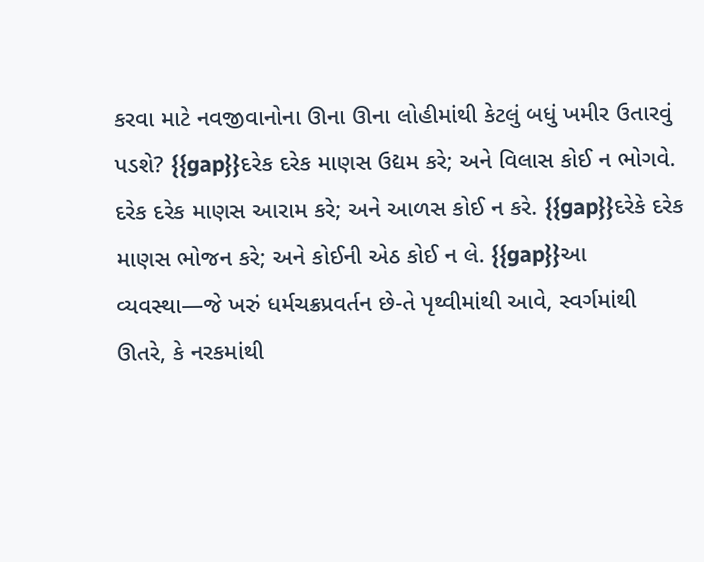કરવા માટે નવજીવાનોના ઊના ઊના લોહીમાંથી કેટલું બધું ખમીર ઉતારવું પડશે? {{gap}}દરેક દરેક માણસ ઉદ્યમ કરે; અને વિલાસ કોઈ ન ભોગવે. દરેક દરેક માણસ આરામ કરે; અને આળસ કોઈ ન કરે. {{gap}}દરેકે દરેક માણસ ભોજન કરે; અને કોઈની એઠ કોઈ ન લે. {{gap}}આ વ્યવસ્થા—જે ખરું ધર્મચક્રપ્રવર્તન છે-તે પૃથ્વીમાંથી આવે, સ્વર્ગમાંથી ઊતરે, કે નરકમાંથી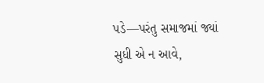પડે—પરંતુ સમાજમાં જ્યાં સુધી એ ન આવે,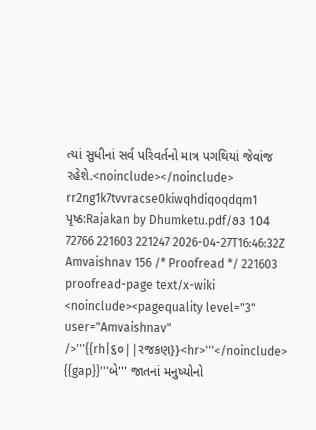ત્યાં સુધીનાં સર્વ પરિવર્તનો માત્ર પગથિયાં જેવાંજ રહેશે.<noinclude></noinclude> rr2ng1k7tvvracse0kiwqhdiqoqdqm1 પૃષ્ઠ:Rajakan by Dhumketu.pdf/૭૩ 104 72766 221603 221247 2026-04-27T16:46:32Z Amvaishnav 156 /* Proofread */ 221603 proofread-page text/x-wiki <noinclude><pagequality level="3" user="Amvaishnav" />'''{{rh|૬૦||રજકણ}}<hr>'''</noinclude> {{gap}}'''બે''' જાતનાં મનુષ્યોનો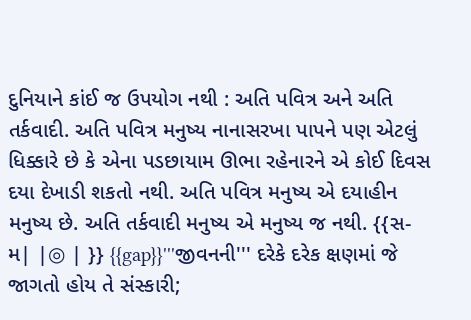દુનિયાને કાંઈ જ ઉપયોગ નથી : અતિ પવિત્ર અને અતિ તર્કવાદી. અતિ પવિત્ર મનુષ્ય નાનાસરખા પાપને પણ એટલું ધિક્કારે છે કે એના પડછાયામ ઊભા રહેનારને એ કોઈ દિવસ દયા દેખાડી શકતો નથી. અતિ પવિત્ર મનુષ્ય એ દયાહીન મનુષ્ય છે. અતિ તર્કવાદી મનુષ્ય એ મનુષ્ય જ નથી. {{સ-મ| |◎ | }} {{gap}}'''જીવનની''' દરેકે દરેક ક્ષણમાં જે જાગતો હોય તે સંસ્કારી;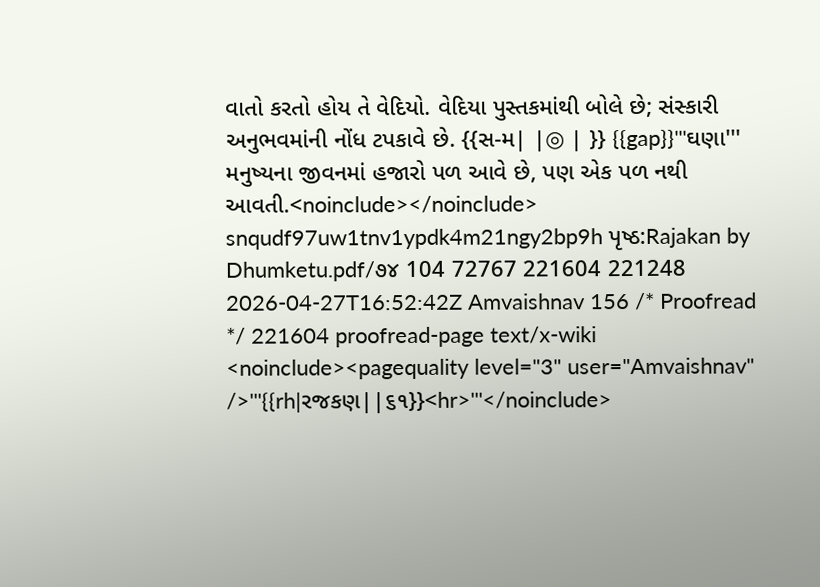વાતો કરતો હોય તે વેદિયો. વેદિયા પુસ્તકમાંથી બોલે છે; સંસ્કારી અનુભવમાંની નોંધ ટપકાવે છે. {{સ-મ| |◎ | }} {{gap}}'''ઘણા''' મનુષ્યના જીવનમાં હજારો પળ આવે છે, પણ એક પળ નથી આવતી.<noinclude></noinclude> snqudf97uw1tnv1ypdk4m21ngy2bp9h પૃષ્ઠ:Rajakan by Dhumketu.pdf/૭૪ 104 72767 221604 221248 2026-04-27T16:52:42Z Amvaishnav 156 /* Proofread */ 221604 proofread-page text/x-wiki <noinclude><pagequality level="3" user="Amvaishnav" />'''{{rh|રજકણ||૬૧}}<hr>'''</noinclude>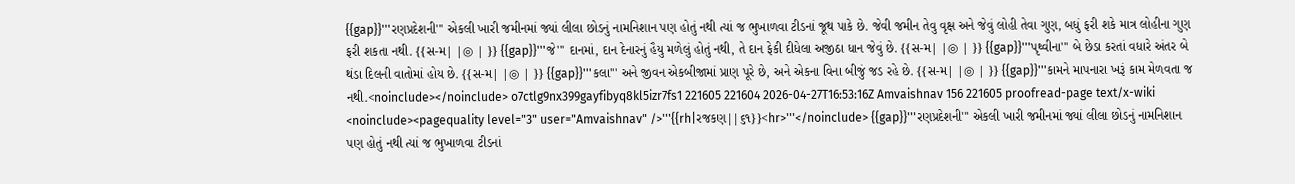{{gap}}'''રણપ્રદેશની''' એકલી ખારી જમીનમાં જ્યાં લીલા છોડનું નામનિશાન પણ હોતું નથી ત્યાં જ ભુખાળવા ટીડનાં જૂથ પાકે છે. જેવી જમીન તેવુ વૃક્ષ અને જેવું લોહી તેવા ગુણ, બધું ફરી શકે માત્ર લોહીના ગુણ ફરી શકતા નથી. {{સ-મ| |◎ | }} {{gap}}'''જે''' દાનમાં, દાન દેનારનું હૈયુ મળેલું હોતું નથી, તે દાન ફેકી દીધેલા અજીઠા ધાન જેવું છે. {{સ-મ| |◎ | }} {{gap}}'''પૃથ્વીના''' બે છેડા કરતાં વધારે અંતર બે થંડા દિલની વાતોમાં હોય છે. {{સ-મ| |◎ | }} {{gap}}'''કલા''' અને જીવન એકબીજામાં પ્રાણ પૂરે છે, અને એકના વિના બીજું જડ રહે છે. {{સ-મ| |◎ | }} {{gap}}'''કામને માપનારા ખરૂં કામ મેળવતા જ નથી.<noinclude></noinclude> o7ctlg9nx399gayfibyq8kl5izr7fs1 221605 221604 2026-04-27T16:53:16Z Amvaishnav 156 221605 proofread-page text/x-wiki <noinclude><pagequality level="3" user="Amvaishnav" />'''{{rh|રજકણ||૬૧}}<hr>'''</noinclude> {{gap}}'''રણપ્રદેશની''' એકલી ખારી જમીનમાં જ્યાં લીલા છોડનું નામનિશાન પણ હોતું નથી ત્યાં જ ભુખાળવા ટીડનાં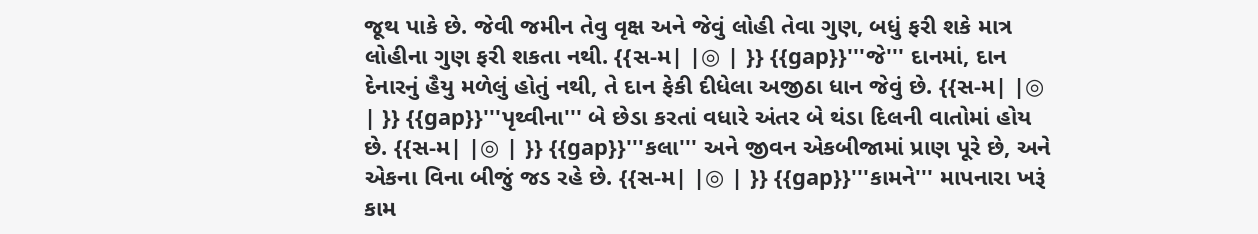જૂથ પાકે છે. જેવી જમીન તેવુ વૃક્ષ અને જેવું લોહી તેવા ગુણ, બધું ફરી શકે માત્ર લોહીના ગુણ ફરી શકતા નથી. {{સ-મ| |◎ | }} {{gap}}'''જે''' દાનમાં, દાન દેનારનું હૈયુ મળેલું હોતું નથી, તે દાન ફેકી દીધેલા અજીઠા ધાન જેવું છે. {{સ-મ| |◎ | }} {{gap}}'''પૃથ્વીના''' બે છેડા કરતાં વધારે અંતર બે થંડા દિલની વાતોમાં હોય છે. {{સ-મ| |◎ | }} {{gap}}'''કલા''' અને જીવન એકબીજામાં પ્રાણ પૂરે છે, અને એકના વિના બીજું જડ રહે છે. {{સ-મ| |◎ | }} {{gap}}'''કામને''' માપનારા ખરૂં કામ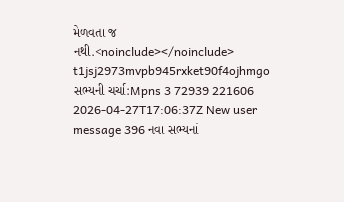મેળવતા જ નથી.<noinclude></noinclude> t1jsj2973mvpb945rxket90f4ojhmgo સભ્યની ચર્ચા:Mpns 3 72939 221606 2026-04-27T17:06:37Z New user message 396 નવા સભ્યનાં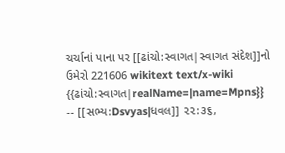ચર્ચાનાં પાના પર [[ઢાંચો:સ્વાગત|સ્વાગત સંદેશ]]નો ઉમેરો 221606 wikitext text/x-wiki {{ઢાંચો:સ્વાગત|realName=|name=Mpns}} -- [[સભ્ય:Dsvyas|ધવલ]] ૨૨:૩૬,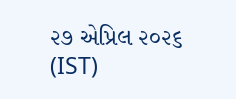૨૭ એપ્રિલ ૨૦૨૬ (IST)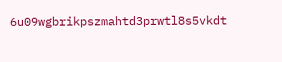6u09wgbrikpszmahtd3prwtl8s5vkdt